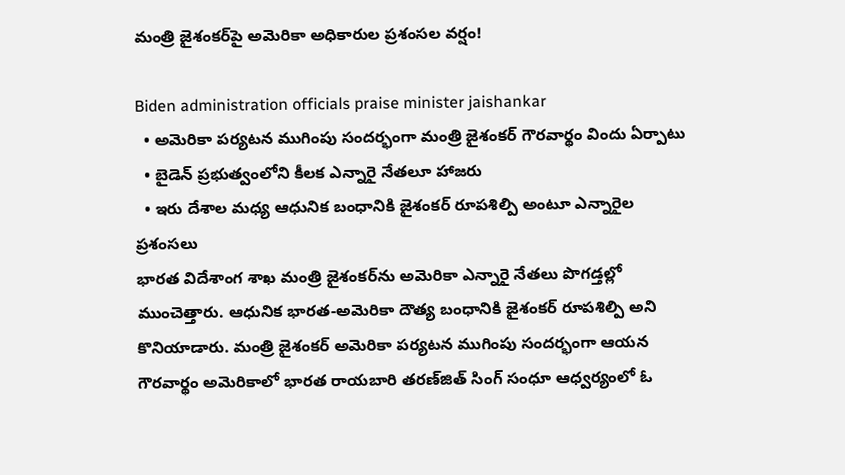మంత్రి జైశంకర్‌పై అమెరికా అధికారుల ప్రశంసల వర్షం!

Biden administration officials praise minister jaishankar
  • అమెరికా పర్యటన ముగింపు సందర్భంగా మంత్రి జైశంకర్ గౌరవార్థం విందు ఏర్పాటు
  • బైడెన్ ప్రభుత్వంలోని కీలక ఎన్నారై నేతలూ హాజరు
  • ఇరు దేశాల మధ్య ఆధునిక బంధానికి జైశంకర్ రూపశిల్పి అంటూ ఎన్నారైల ప్రశంసలు
భారత విదేశాంగ శాఖ మంత్రి జైశంకర్‌ను అమెరికా ఎన్నారై నేతలు పొగడ్తల్లో ముంచెత్తారు. ఆధునిక భారత-అమెరికా దౌత్య బంధానికి జైశంకర్ రూపశిల్పి అని కొనియాడారు. మంత్రి జైశంకర్ అమెరికా పర్యటన ముగింపు సందర్భంగా ఆయన గౌరవార్థం అమెరికాలో భారత రాయబారి తరణ్‌జిత్ సింగ్ సంధూ ఆధ్వర్యంలో ఓ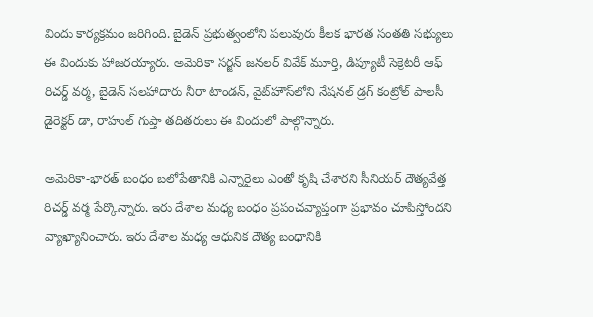విందు కార్యక్రమం జరిగింది. బైడెన్ ప్రభుత్వంలోని పలువురు కీలక భారత సంతతి సభ్యులు ఈ విందుకు హాజరయ్యారు. అమెరికా సర్జన్ జనలర్ వివేక్ మూర్తి, డిప్యూటీ సెక్రెటరీ ఆఫ్ రిచర్డ్ వర్మ, బైడెన్ సలహాదారు నీరా టాండన్, వైట్‌హౌస్‌లోని నేషనల్ డ్రగ్ కంట్రోల్ పాలసీ డైరెక్టర్ డా, రాహుల్ గుప్తా తదితరులు ఈ విందులో పాల్గొన్నారు.

అమెరికా-భారత్ బంధం బలోపేతానికి ఎన్నారైలు ఎంతో కృషి చేశారని సీనియర్ దౌత్యవేత్త రిచర్డ్ వర్మ పేర్కొన్నారు. ఇరు దేశాల మధ్య బంధం ప్రపంచవ్యాప్తంగా ప్రభావం చూపిస్తోందని వ్యాఖ్యానించారు. ఇరు దేశాల మధ్య ఆధునిక దౌత్య బంధానికి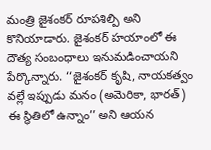మంత్రి జైశంకర్ రూపశిల్పి అని కొనియాడారు. జైశంకర్ హయాంలో ఈ దౌత్య సంబంధాలు ఇనుమడించాయని పేర్కొన్నారు. ‘‘జైశంకర్ కృషి, నాయకత్వం వల్లే ఇప్పుడు మనం (అమెరికా, భారత్) ఈ స్థితిలో ఉన్నాం’’ అని ఆయన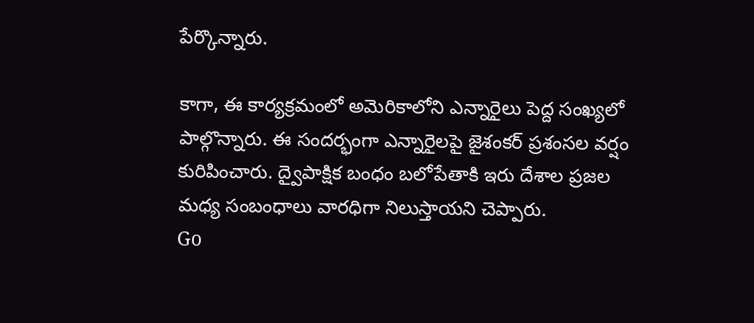పేర్కొన్నారు.

కాగా, ఈ కార్యక్రమంలో అమెరికాలోని ఎన్నారైలు పెద్ద సంఖ్యలో పాల్గొన్నారు. ఈ సందర్భంగా ఎన్నారైలపై జైశంకర్ ప్రశంసల వర్షం కురిపించారు. ద్వైపాక్షిక బంధం బలోపేతాకి ఇరు దేశాల ప్రజల మధ్య సంబంధాలు వారధిగా నిలుస్తాయని చెప్పారు.
Go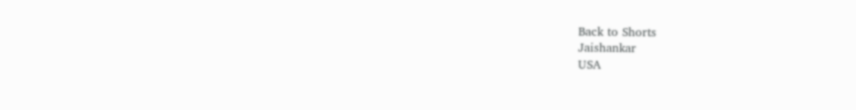Back to Shorts
Jaishankar
USA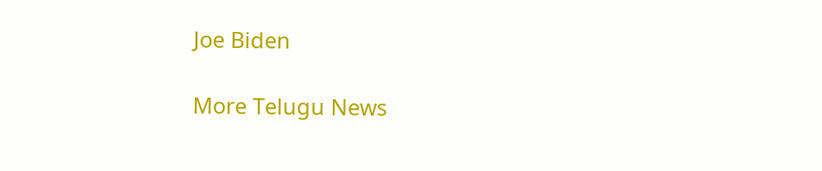Joe Biden

More Telugu News